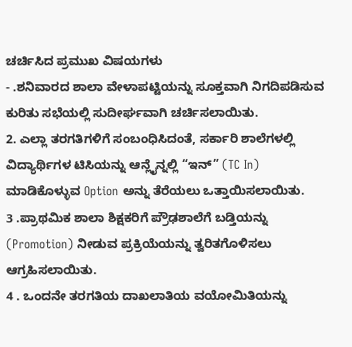ಚರ್ಚಿಸಿದ ಪ್ರಮುಖ ವಿಷಯಗಳು
- .ಶನಿವಾರದ ಶಾಲಾ ವೇಳಾಪಟ್ಟಿಯನ್ನು ಸೂಕ್ತವಾಗಿ ನಿಗದಿಪಡಿಸುವ ಕುರಿತು ಸಭೆಯಲ್ಲಿ ಸುದೀರ್ಘವಾಗಿ ಚರ್ಚಿಸಲಾಯಿತು.
2. ಎಲ್ಲಾ ತರಗತಿಗಳಿಗೆ ಸಂಬಂಧಿಸಿದಂತೆ, ಸರ್ಕಾರಿ ಶಾಲೆಗಳಲ್ಲಿ ವಿದ್ಯಾರ್ಥಿಗಳ ಟಿಸಿಯನ್ನು ಆನ್ಲೈನ್ನಲ್ಲಿ “ಇನ್” (TC In) ಮಾಡಿಕೊಳ್ಳುವ Option ಅನ್ನು ತೆರೆಯಲು ಒತ್ತಾಯಿಸಲಾಯಿತು.
3 .ಪ್ರಾಥಮಿಕ ಶಾಲಾ ಶಿಕ್ಷಕರಿಗೆ ಪ್ರೌಢಶಾಲೆಗೆ ಬಡ್ತಿಯನ್ನು (Promotion) ನೀಡುವ ಪ್ರಕ್ರಿಯೆಯನ್ನು ತ್ವರಿತಗೊಳಿಸಲು ಆಗ್ರಹಿಸಲಾಯಿತು.
4 . ಒಂದನೇ ತರಗತಿಯ ದಾಖಲಾತಿಯ ವಯೋಮಿತಿಯನ್ನು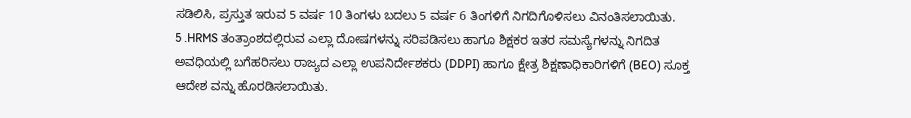ಸಡಿಲಿಸಿ, ಪ್ರಸ್ತುತ ಇರುವ 5 ವರ್ಷ 10 ತಿಂಗಳು ಬದಲು 5 ವರ್ಷ 6 ತಿಂಗಳಿಗೆ ನಿಗದಿಗೊಳಿಸಲು ವಿನಂತಿಸಲಾಯಿತು.
5 .HRMS ತಂತ್ರಾಂಶದಲ್ಲಿರುವ ಎಲ್ಲಾ ದೋಷಗಳನ್ನು ಸರಿಪಡಿಸಲು ಹಾಗೂ ಶಿಕ್ಷಕರ ಇತರ ಸಮಸ್ಯೆಗಳನ್ನು ನಿಗದಿತ ಅವಧಿಯಲ್ಲಿ ಬಗೆಹರಿಸಲು ರಾಜ್ಯದ ಎಲ್ಲಾ ಉಪನಿರ್ದೇಶಕರು (DDPI) ಹಾಗೂ ಕ್ಷೇತ್ರ ಶಿಕ್ಷಣಾಧಿಕಾರಿಗಳಿಗೆ (BEO) ಸೂಕ್ತ ಆದೇಶ ವನ್ನು ಹೊರಡಿಸಲಾಯಿತು.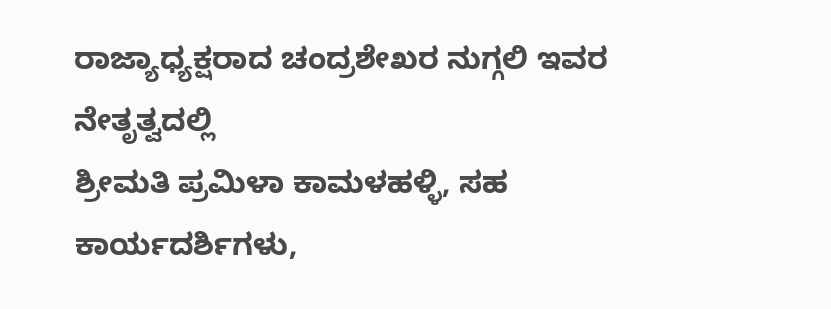ರಾಜ್ಯಾಧ್ಯಕ್ಷರಾದ ಚಂದ್ರಶೇಖರ ನುಗ್ಗಲಿ ಇವರ ನೇತೃತ್ವದಲ್ಲಿ
ಶ್ರೀಮತಿ ಪ್ರಮಿಳಾ ಕಾಮಳಹಳ್ಳಿ, ಸಹ ಕಾರ್ಯದರ್ಶಿಗಳು,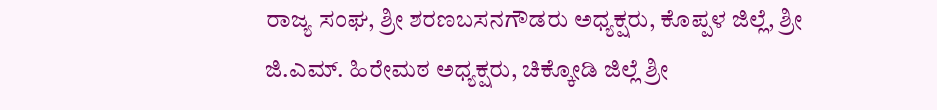ರಾಜ್ಯ ಸಂಘ, ಶ್ರೀ ಶರಣಬಸನಗೌಡರು ಅಧ್ಯಕ್ಷರು, ಕೊಪ್ಪಳ ಜಿಲ್ಲೆ, ಶ್ರೀ ಜಿ.ಎಮ್. ಹಿರೇಮಠ ಅಧ್ಯಕ್ಷರು, ಚಿಕ್ಕೋಡಿ ಜಿಲ್ಲೆ ಶ್ರೀ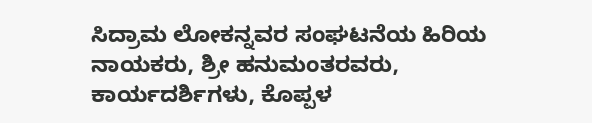ಸಿದ್ರಾಮ ಲೋಕನ್ನವರ ಸಂಘಟನೆಯ ಹಿರಿಯ ನಾಯಕರು, ಶ್ರೀ ಹನುಮಂತರವರು, ಕಾರ್ಯದರ್ಶಿಗಳು, ಕೊಪ್ಪಳ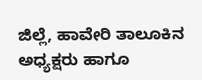ಜಿಲ್ಲೆ, ಹಾವೇರಿ ತಾಲೂಕಿನ ಅಧ್ಯಕ್ಷರು ಹಾಗೂ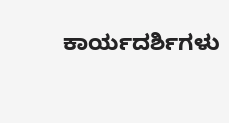ಕಾರ್ಯದರ್ಶಿಗಳು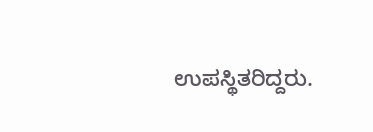ಉಪಸ್ಥಿತರಿದ್ದರು.